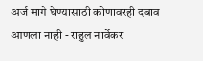अर्ज मागे घेण्यासाठी कोणावरही दबाव आणला नाही - राहुल नार्वेकर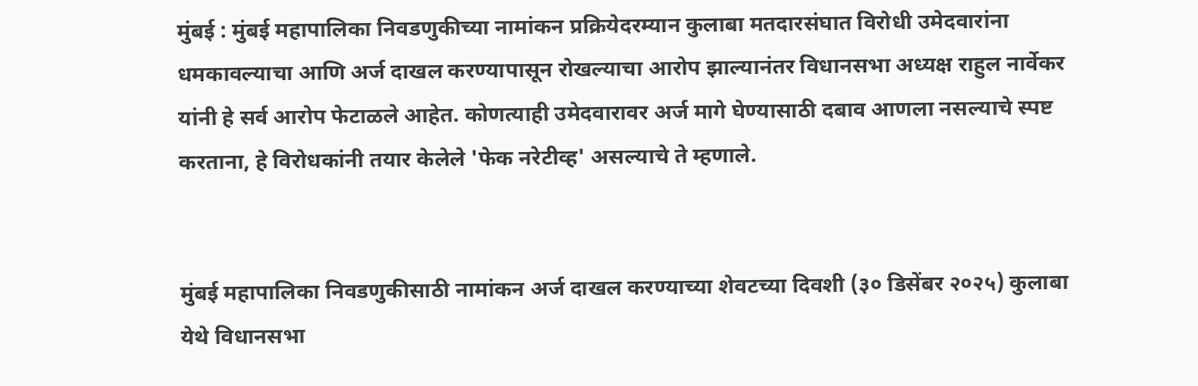मुंबई : मुंबई महापालिका निवडणुकीच्या नामांकन प्रक्रियेदरम्यान कुलाबा मतदारसंघात विरोधी उमेदवारांना धमकावल्याचा आणि अर्ज दाखल करण्यापासून रोखल्याचा आरोप झाल्यानंतर विधानसभा अध्यक्ष राहुल नार्वेकर यांनी हे सर्व आरोप फेटाळले आहेत. कोणत्याही उमेदवारावर अर्ज मागे घेण्यासाठी दबाव आणला नसल्याचे स्पष्ट करताना, हे विरोधकांनी तयार केलेले 'फेक नरेटीव्ह' असल्याचे ते म्हणाले.


मुंबई महापालिका निवडणुकीसाठी नामांकन अर्ज दाखल करण्याच्या शेवटच्या दिवशी (३० डिसेंबर २०२५) कुलाबा येथे विधानसभा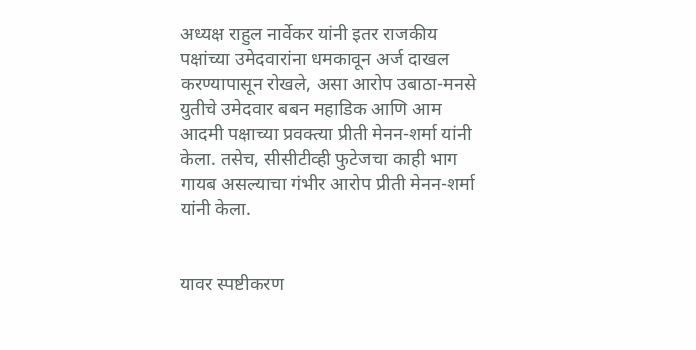अध्यक्ष राहुल नार्वेकर यांनी इतर राजकीय पक्षांच्या उमेदवारांना धमकावून अर्ज दाखल करण्यापासून रोखले, असा आरोप उबाठा-मनसे युतीचे उमेदवार बबन महाडिक आणि आम आदमी पक्षाच्या प्रवक्त्या प्रीती मेनन-शर्मा यांनी केला. तसेच, सीसीटीव्ही फुटेजचा काही भाग गायब असल्याचा गंभीर आरोप प्रीती मेनन-शर्मा यांनी केला.


यावर स्पष्टीकरण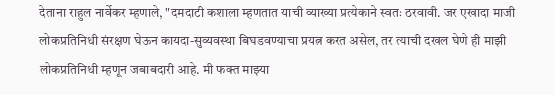देताना राहुल नार्वेकर म्हणाले, "दमदाटी कशाला म्हणतात याची व्याख्या प्रत्येकाने स्वतः ठरवावी. जर एखादा माजी लोकप्रतिनिधी संरक्षण घेऊन कायदा-सुव्यवस्था बिघडवण्याचा प्रयत्न करत असेल, तर त्याची दखल घेणे ही माझी लोकप्रतिनिधी म्हणून जबाबदारी आहे. मी फक्त माझ्या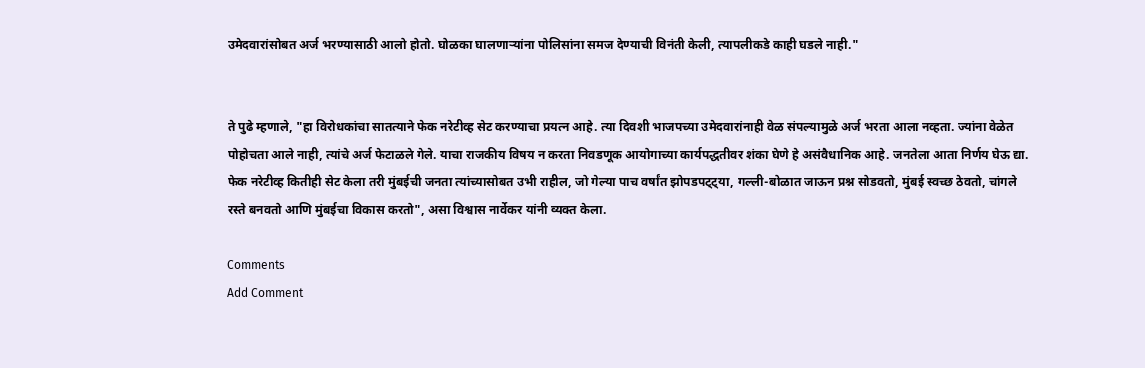उमेदवारांसोबत अर्ज भरण्यासाठी आलो होतो. घोळका घालणाऱ्यांना पोलिसांना समज देण्याची विनंती केली, त्यापलीकडे काही घडले नाही."


ते पुढे म्हणाले, "हा विरोधकांचा सातत्याने फेक नरेटीव्ह सेट करण्याचा प्रयत्न आहे. त्या दिवशी भाजपच्या उमेदवारांनाही वेळ संपल्यामुळे अर्ज भरता आला नव्हता. ज्यांना वेळेत पोहोचता आले नाही, त्यांचे अर्ज फेटाळले गेले. याचा राजकीय विषय न करता निवडणूक आयोगाच्या कार्यपद्धतीवर शंका घेणे हे असंवैधानिक आहे. जनतेला आता निर्णय घेऊ द्या. फेक नरेटीव्ह कितीही सेट केला तरी मुंबईची जनता त्यांच्यासोबत उभी राहील, जो गेल्या पाच वर्षांत झोपडपट्ट्या, गल्ली-बोळात जाऊन प्रश्न सोडवतो, मुंबई स्वच्छ ठेवतो, चांगले रस्ते बनवतो आणि मुंबईचा विकास करतो", असा विश्वास नार्वेकर यांनी व्यक्त केला.

Comments
Add Comment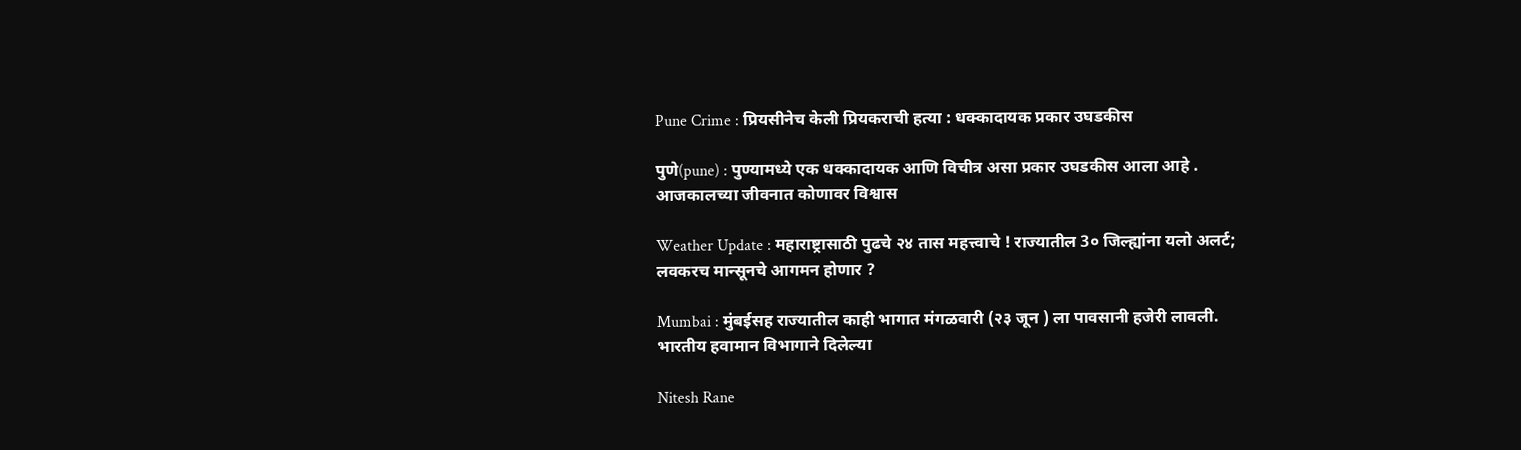Pune Crime : प्रियसीनेच केली प्रियकराची हत्या : धक्कादायक प्रकार उघडकीस

पुणे(pune) : पुण्यामध्ये एक धक्कादायक आणि विचीत्र असा प्रकार उघडकीस आला आहे . आजकालच्या जीवनात कोणावर विश्वास

Weather Update : महाराष्ट्रासाठी पुढचे २४ तास महत्त्वाचे ! राज्यातील 3० जिल्ह्यांना यलो अलर्ट; लवकरच मान्सूनचे आगमन होणार ?

Mumbai : मुंबईसह राज्यातील काही भागात मंगळवारी (२३ जून ) ला पावसानी हजेरी लावली. भारतीय हवामान विभागाने दिलेल्या

Nitesh Rane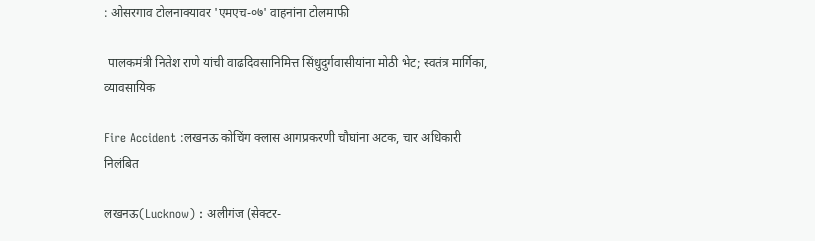: ओसरगाव टोलनाक्यावर 'एमएच-०७' वाहनांना टोलमाफी

 पालकमंत्री नितेश राणे यांची वाढदिवसानिमित्त सिंधुदुर्गवासीयांना मोठी भेट; स्वतंत्र मार्गिका, व्यावसायिक

Fire Accident :लखनऊ कोचिंग क्लास आगप्रकरणी चौघांना अटक, चार अधिकारी निलंबित

लखनऊ(Lucknow) : अलीगंज (सेक्टर-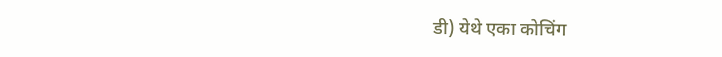डी) येथे एका कोचिंग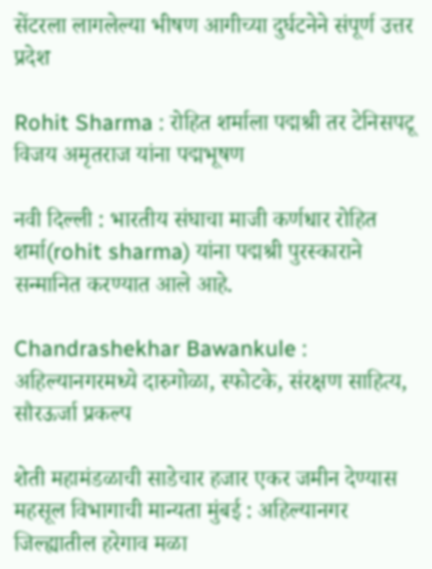सेंटरला लागलेल्या भीषण आगीच्या दुर्घटनेने संपूर्ण उत्तर प्रदेश

Rohit Sharma : रोहित शर्माला पद्मश्री तर टेनिसपटू विजय अमृतराज यांना पद्मभूषण

नवी दिल्ली : भारतीय संघाचा माजी कर्णधार रोहित शर्मा(rohit sharma) यांना पद्मश्री पुरस्काराने सन्मानित करण्यात आले आहे.

Chandrashekhar Bawankule : अहिल्यानगरमध्ये दारुगोळा, स्फोटके, संरक्षण साहित्य, सौरऊर्जा प्रकल्प

शेती महामंडळाची साडेचार हजार एकर जमीन देण्यास महसूल विभागाची मान्यता मुंबई : अहिल्यानगर जिल्ह्यातील हरेगाव मळा